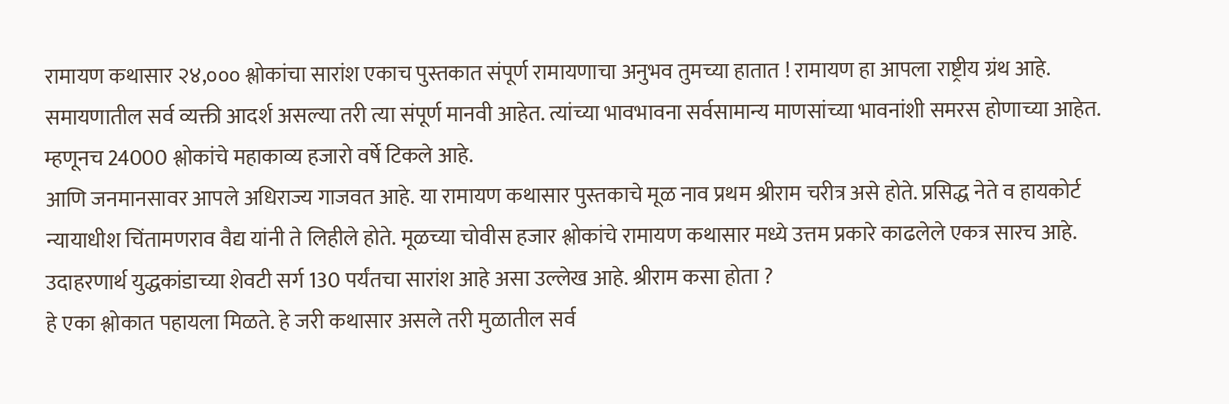रामायण कथासार २४,००० श्लोकांचा सारांश एकाच पुस्तकात संपूर्ण रामायणाचा अनुभव तुमच्या हातात ! रामायण हा आपला राष्ट्रीय ग्रंथ आहे. समायणातील सर्व व्यक्ती आदर्श असल्या तरी त्या संपूर्ण मानवी आहेत. त्यांच्या भावभावना सर्वसामान्य माणसांच्या भावनांशी समरस होणाच्या आहेत. म्हणूनच 24000 श्लोकांचे महाकाव्य हजारो वर्षे टिकले आहे.
आणि जनमानसावर आपले अधिराज्य गाजवत आहे. या रामायण कथासार पुस्तकाचे मूळ नाव प्रथम श्रीराम चरीत्र असे होते. प्रसिद्ध नेते व हायकोर्ट न्यायाधीश चिंतामणराव वैद्य यांनी ते लिहीले होते. मूळच्या चोवीस हजार श्लोकांचे रामायण कथासार मध्ये उत्तम प्रकारे काढलेले एकत्र सारच आहे. उदाहरणार्थ युद्धकांडाच्या शेवटी सर्ग 130 पर्यंतचा सारांश आहे असा उल्लेख आहे. श्रीराम कसा होता ?
हे एका श्लोकात पहायला मिळते. हे जरी कथासार असले तरी मुळातील सर्व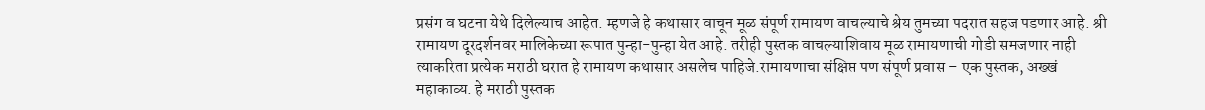प्रसंग व घटना येथे दिलेल्याच आहेत. म्हणजे हे कथासार वाचून मूळ संपूर्ण रामायण वाचल्याचे श्रेय तुमच्या पदरात सहज पडणार आहे. श्री रामायण दूरदर्शनवर मालिकेच्या रूपात पुन्हा-पुन्हा येत आहे. तरीही पुस्तक वाचल्याशिवाय मूळ रामायणाची गोडी समजणार नाही त्याकरिता प्रत्येक मराठी घरात हे रामायण कथासार असलेच पाहिजे.रामायणाचा संक्षिप्त पण संपूर्ण प्रवास – एक पुस्तक, अख्खं महाकाव्य. हे मराठी पुस्तक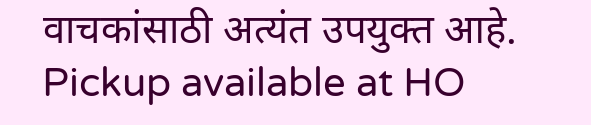वाचकांसाठी अत्यंत उपयुक्त आहे.
Pickup available at HO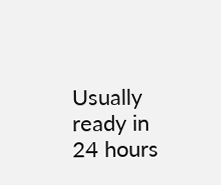Usually ready in 24 hours